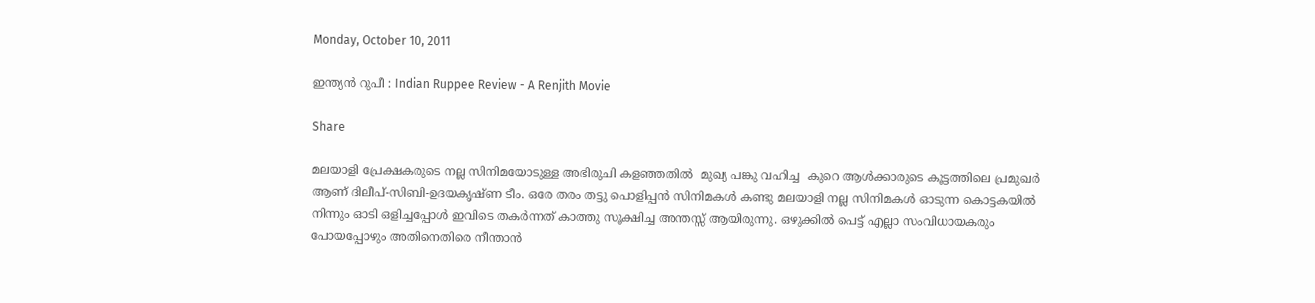Monday, October 10, 2011

ഇന്ത്യന്‍ റുപീ : Indian Ruppee Review - A Renjith Movie

Share

മലയാളി പ്രേക്ഷകരുടെ നല്ല സിനിമയോടുള്ള അഭിരുചി കളഞ്ഞതില്‍  മുഖ്യ പങ്കു വഹിച്ച  കുറെ ആള്‍ക്കാരുടെ കൂട്ടത്തിലെ പ്രമുഖര്‍ ആണ് ദിലീപ്-സിബി-ഉദയകൃഷ്ണ ടീം. ഒരേ തരം തട്ടു പൊളിപ്പന്‍ സിനിമകള്‍ കണ്ടു മലയാളി നല്ല സിനിമകള്‍ ഓടുന്ന കൊട്ടകയില്‍ നിന്നും ഓടി ഒളിച്ചപ്പോള്‍ ഇവിടെ തകര്‍ന്നത് കാത്തു സൂക്ഷിച്ച അന്തസ്സ് ആയിരുന്നു. ഒഴുക്കില്‍ പെട്ട് എല്ലാ സംവിധായകരും പോയപ്പോഴും അതിനെതിരെ നീന്താന്‍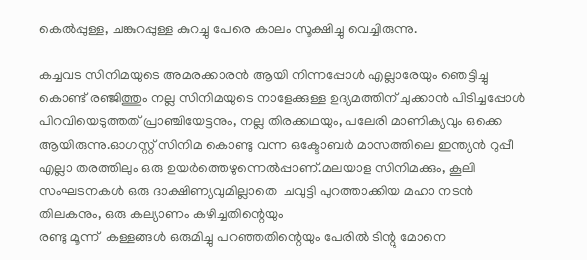കെല്‍പ്പുള്ള, ചങ്കുറപ്പുള്ള കുറച്ചു പേരെ കാലം സൂക്ഷിച്ചു വെച്ചിരുന്നു.

കച്ചവട സിനിമയുടെ അമരക്കാരന്‍ ആയി നിന്നപ്പോള്‍ എല്ലാരേയും ഞെട്ടിച്ചു കൊണ്ട് രഞ്ജിത്തും നല്ല സിനിമയുടെ നാളേക്കുള്ള ഉദ്യമത്തിന് ചുക്കാന്‍ പിടിച്ചപ്പോള്‍  പിറവിയെടുത്തത് പ്രാഞ്ചിയേട്ടനും, നല്ല തിരക്കഥയും, പലേരി മാണിക്യവും ഒക്കെ ആയിരുന്നു.ഓഗസ്റ്റ്‌ സിനിമ കൊണ്ടു വന്ന ഒക്ടോബര്‍ മാസത്തിലെ ഇന്ത്യന്‍ റുപ്പീ എല്ലാ തരത്തിലും ഒരു ഉയര്‍ത്തെഴുന്നെല്‍പ്പാണ്.മലയാള സിനിമക്കും, കൂലി സംഘടനകള്‍ ഒരു ദാക്ഷിണ്യവുമില്ലാതെ  ചവുട്ടി പുറത്താക്കിയ മഹാ നടന്‍ തിലകനും, ഒരു കല്യാണം കഴിച്ചതിന്റെയും
രണ്ടു മൂന്ന്  കള്ളങ്ങള്‍ ഒരുമിച്ചു പറഞ്ഞതിന്റെയും പേരില്‍ ടിന്റു മോനെ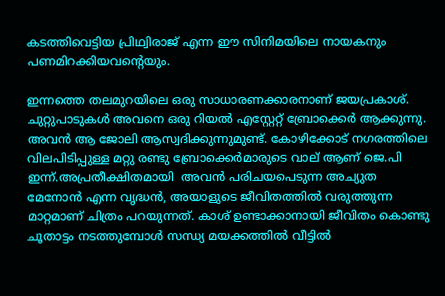കടത്തിവെട്ടിയ പ്രിഥ്വിരാജ് എന്ന ഈ സിനിമയിലെ നായകനും പണമിറക്കിയവന്റെയും.

ഇന്നത്തെ തലമുറയിലെ ഒരു സാധാരണക്കാരനാണ് ജയപ്രകാശ്. ചുറ്റുപാടുകള്‍ അവനെ ഒരു റിയല്‍ എസ്റ്റേറ്റ്‌ ബ്രോക്കെര്‍ ആക്കുന്നു. അവന്‍ ആ ജോലി ആസ്വദിക്കുന്നുമുണ്ട്. കോഴിക്കോട് നഗരത്തിലെ  വിലപിടിപ്പുള്ള മറ്റു രണ്ടു ബ്രോക്കെര്‍മാരുടെ വാല് ആണ് ജെ.പി ഇന്ന്.അപ്രതീക്ഷിതമായി  അവന്‍ പരിചയപെടുന്ന അച്യുത മേനോന്‍ എന്ന വൃദ്ധന്‍, അയാളുടെ ജീവിതത്തില്‍ വരുത്തുന്ന മാറ്റമാണ് ചിത്രം പറയുന്നത്. കാശ് ഉണ്ടാക്കാനായി ജീവിതം കൊണ്ടു ചൂതാട്ടം നടത്തുമ്പോള്‍ സന്ധ്യ മയക്കത്തില്‍ വീട്ടില്‍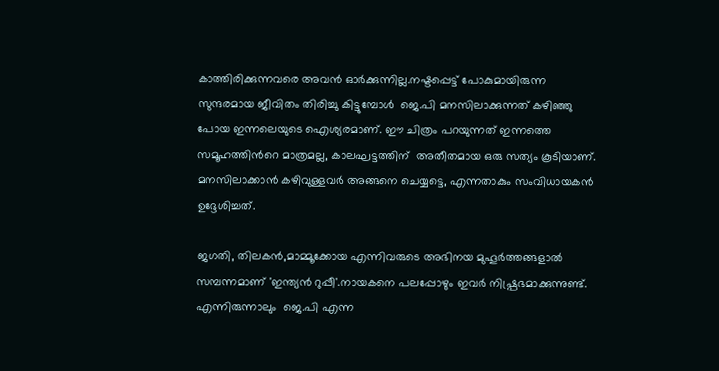കാത്തിരിക്കുന്നവരെ അവന്‍ ഓര്‍ക്കുന്നില്ല.നഷ്ടപ്പെട്ട് പോകുമായിരുന്ന സുന്ദരമായ ജീവിതം തിരിച്ചു കിട്ടുമ്പോള്‍  ജെ.പി മനസിലാക്കുന്നത്‌ കഴിഞ്ഞു പോയ ഇന്നലെയുടെ ഐശ്യരമാണ്. ഈ ചിത്രം പറയുന്നത് ഇന്നത്തെ സമൂഹത്തിന്‍റെ മാത്രമല്ല, കാലഘട്ടത്തിന്  അതീതമായ ഒരു സത്യം കൂടിയാണ്. മനസിലാക്കാന്‍ കഴിവുള്ളവര്‍ അങ്ങനെ ചെയ്യട്ടെ, എന്നതാകും സംവിധായകന്‍ ഉദ്ദേശിച്ചത്.

ജഗതി, തിലകന്‍,മാമ്മൂക്കോയ എന്നിവരുടെ അഭിനയ മുഹൂര്‍ത്തങ്ങളാല്‍  സമ്പന്നമാണ് 'ഇന്ത്യന്‍ റുപ്പീ'.നായകനെ പലപ്പോഴും ഇവര്‍ നിഷ്പ്രഭമാക്കുന്നുണ്ട്. എന്നിരുന്നാലും  ജെ.പി എന്ന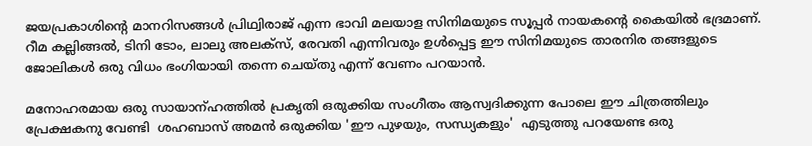ജയപ്രകാശിന്റെ മാനറിസങ്ങള്‍ പ്രിഥ്വിരാജ് എന്ന ഭാവി മലയാള സിനിമയുടെ സൂപ്പര്‍ നായകന്‍റെ കൈയില്‍ ഭദ്രമാണ്. റീമ കല്ലിങ്ങല്‍, ടിനി ടോം, ലാലു അലക്സ്‌, രേവതി എന്നിവരും ഉള്‍പ്പെട്ട ഈ സിനിമയുടെ താരനിര തങ്ങളുടെ ജോലികള്‍ ഒരു വിധം ഭംഗിയായി തന്നെ ചെയ്തു എന്ന് വേണം പറയാന്‍.

മനോഹരമായ ഒരു സായാന്ഹത്തില്‍ പ്രകൃതി ഒരുക്കിയ സംഗീതം ആസ്വദിക്കുന്ന പോലെ ഈ ചിത്രത്തിലും പ്രേക്ഷകനു വേണ്ടി  ശഹബാസ് അമന്‍ ഒരുക്കിയ 'ഈ പുഴയും, സന്ധ്യകളും'  എടുത്തു പറയേണ്ട ഒരു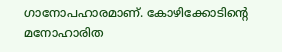ഗാനോപഹാരമാണ്. കോഴിക്കോടിന്‍റെ മനോഹാരിത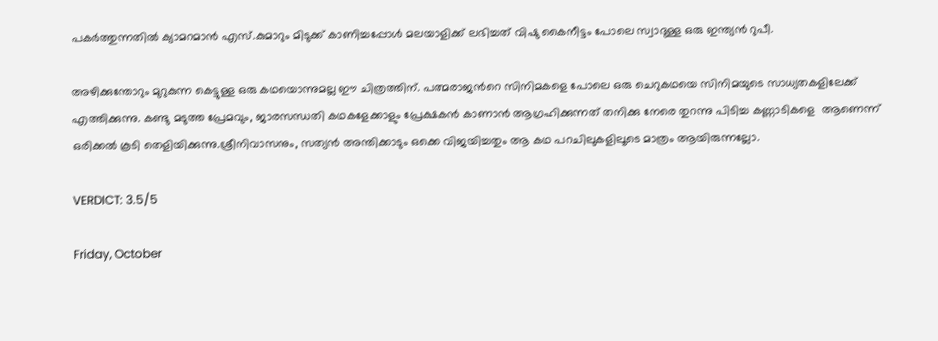പകര്‍ത്തുന്നതില്‍ ക്യാമറമാന്‍ എസ്.കുമാറും മിടുക്ക് കാണിച്ചപ്പോള്‍ മലയാളിക്ക് ലഭിച്ചത് വിഷു കൈനീട്ടം പോലെ സ്വാദുള്ള ഒരു ഇന്ത്യന്‍ റുപീ.

അഴിക്കുന്തോറും മുറുകുന്ന കെട്ടുള്ള ഒരു കഥയൊന്നുമല്ല ഈ ചിത്രത്തിന്. പത്മരാജന്‍റെ സിനിമകളെ പോലെ ഒരു ചെറുകഥയെ സിനിമയുടെ സാധ്യതകളിലേക്ക് എത്തിക്കുന്നു. കണ്ടു മടുത്ത പ്രേമവും, ജാരസന്ധതി കഥകളേക്കാളും പ്രേക്ഷകന്‍ കാണാന്‍ ആഗ്രഹിക്കുന്നത് തനിക്കു നേരെ തുറന്നു പിടിച്ച കണ്ണാടികളെ  ആണെന്ന് ഒരിക്കല്‍ കൂടി തെളിയിക്കുന്നു.ശ്രീനിവാസനും, സത്യന്‍ അന്തിക്കാടും ഒക്കെ വിജയിച്ചതും ആ കഥ പറചിലുകളിലൂടെ മാത്രം ആയിരുന്നല്ലോ.

VERDICT: 3.5/5

Friday, October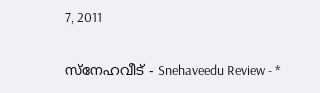7, 2011

സ്നേഹവീട് - Snehaveedu Review - *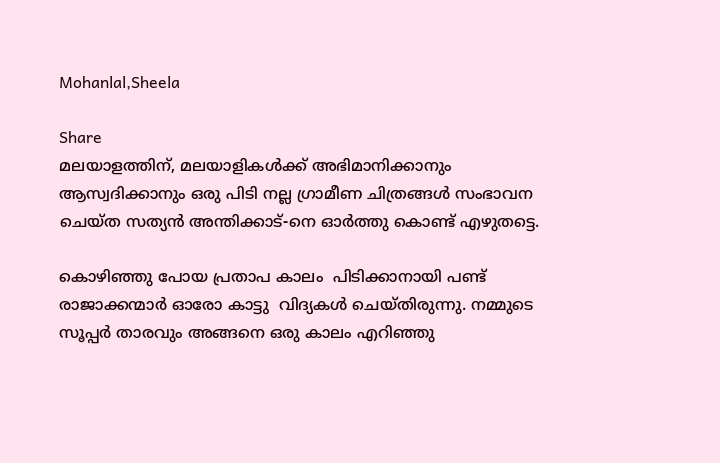Mohanlal,Sheela

Share
മലയാളത്തിന്, മലയാളികള്‍ക്ക് അഭിമാനിക്കാനും ആസ്വദിക്കാനും ഒരു പിടി നല്ല ഗ്രാമീണ ചിത്രങ്ങള്‍ സംഭാവന ചെയ്ത സത്യന്‍ അന്തിക്കാട്-നെ ഓര്‍ത്തു കൊണ്ട് എഴുതട്ടെ.

കൊഴിഞ്ഞു പോയ പ്രതാപ കാലം  പിടിക്കാനായി പണ്ട് രാജാക്കന്മാര്‍ ഓരോ കാട്ടു  വിദ്യകള്‍ ചെയ്തിരുന്നു. നമ്മുടെ സൂപ്പര്‍ താരവും അങ്ങനെ ഒരു കാലം എറിഞ്ഞു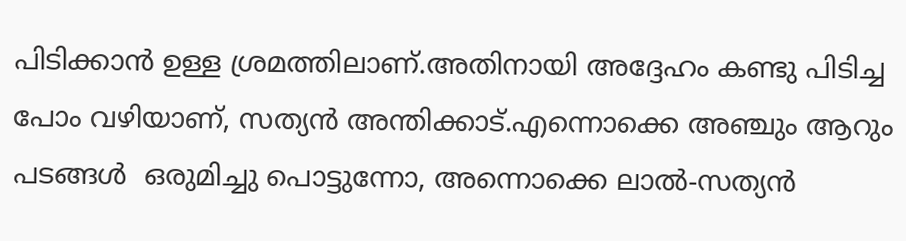പിടിക്കാന്‍ ഉള്ള ശ്രമത്തിലാണ്.അതിനായി അദ്ദേഹം കണ്ടു പിടിച്ച പോം വഴിയാണ്, സത്യന്‍ അന്തിക്കാട്.എന്നൊക്കെ അഞ്ചും ആറും പടങ്ങള്‍  ഒരുമിച്ചു പൊട്ടുന്നോ, അന്നൊക്കെ ലാല്‍-സത്യന്‍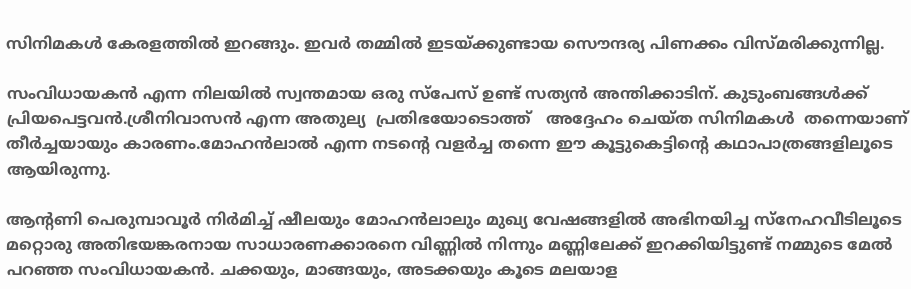സിനിമകള്‍ കേരളത്തില്‍ ഇറങ്ങും. ഇവര്‍ തമ്മില്‍ ഇടയ്ക്കുണ്ടായ സൌന്ദര്യ പിണക്കം വിസ്മരിക്കുന്നില്ല.

സംവിധായകന്‍ എന്ന നിലയില്‍ സ്വന്തമായ ഒരു സ്പേസ് ഉണ്ട് സത്യന്‍ അന്തിക്കാടിന്. കുടുംബങ്ങള്‍ക്ക്‌ പ്രിയപെട്ടവന്‍.ശ്രീനിവാസന്‍ എന്ന അതുല്യ  പ്രതിഭയോടൊത്ത്   അദ്ദേഹം ചെയ്ത സിനിമകള്‍  തന്നെയാണ് തീര്‍ച്ചയായും കാരണം.മോഹന്‍ലാല്‍ എന്ന നടന്‍റെ വളര്‍ച്ച തന്നെ ഈ കൂട്ടുകെട്ടിന്റെ കഥാപാത്രങ്ങളിലൂടെ ആയിരുന്നു.

ആന്റണി പെരുമ്പാവൂര്‍ നിര്‍മിച്ച് ഷീലയും മോഹന്‍ലാലും മുഖ്യ വേഷങ്ങളില്‍ അഭിനയിച്ച സ്നേഹവീടിലൂടെ മറ്റൊരു അതിഭയങ്കരനായ സാധാരണക്കാരനെ വിണ്ണില്‍ നിന്നും മണ്ണിലേക്ക് ഇറക്കിയിട്ടുണ്ട് നമ്മുടെ മേല്‍ പറഞ്ഞ സംവിധായകന്‍. ചക്കയും, മാങ്ങയും, അടക്കയും കൂടെ മലയാള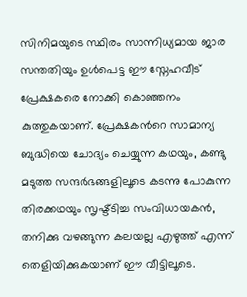സിനിമയുടെ സ്ഥിരം സാന്നിധ്യമായ ജാര സന്തതിയും ഉള്‍പെട്ട ഈ സ്നേഹവീട് പ്രേക്ഷകരെ നോക്കി കൊഞ്ഞനം കുത്തുകയാണ്. പ്രേക്ഷകന്‍റെ സാമാന്യ ബുദ്ധിയെ ചോദ്യം ചെയ്യുന്ന കഥയും, കണ്ടു മടുത്ത സന്ദര്‍ഭങ്ങളിലൂടെ കടന്നു പോകുന്ന തിരക്കഥയും സൃഷ്ട്ടിച്ച സംവിധായകന്‍, തനിക്കു വഴങ്ങുന്ന കലയല്ല എഴുത്ത് എന്ന് തെളിയിക്കുകയാണ് ഈ വീട്ടിലൂടെ.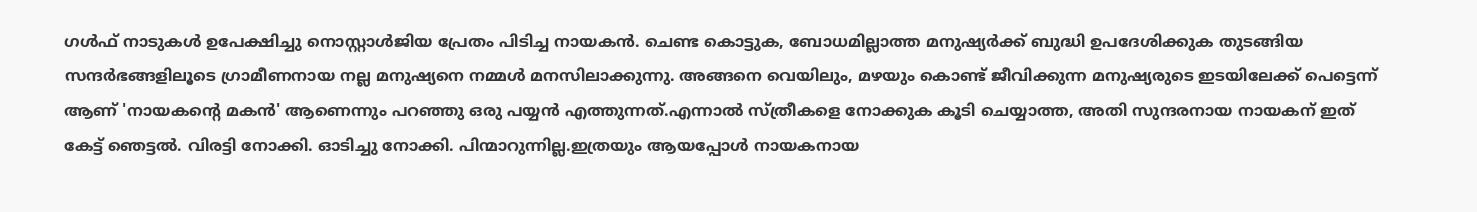ഗള്‍ഫ്‌ നാടുകള്‍ ഉപേക്ഷിച്ചു നൊസ്റ്റാള്‍ജിയ പ്രേതം പിടിച്ച നായകന്‍. ചെണ്ട കൊട്ടുക, ബോധമില്ലാത്ത മനുഷ്യര്‍ക്ക്‌ ബുദ്ധി ഉപദേശിക്കുക തുടങ്ങിയ സന്ദര്‍ഭങ്ങളിലൂടെ ഗ്രാമീണനായ നല്ല മനുഷ്യനെ നമ്മള്‍ മനസിലാക്കുന്നു. അങ്ങനെ വെയിലും, മഴയും കൊണ്ട് ജീവിക്കുന്ന മനുഷ്യരുടെ ഇടയിലേക്ക് പെട്ടെന്ന് ആണ് 'നായകന്‍റെ മകന്‍' ആണെന്നും പറഞ്ഞു ഒരു പയ്യന്‍ എത്തുന്നത്‌.എന്നാല്‍ സ്ത്രീകളെ നോക്കുക കൂടി ചെയ്യാത്ത, അതി സുന്ദരനായ നായകന് ഇത് കേട്ട് ഞെട്ടല്‍. വിരട്ടി നോക്കി. ഓടിച്ചു നോക്കി. പിന്മാറുന്നില്ല.ഇത്രയും ആയപ്പോള്‍ നായകനായ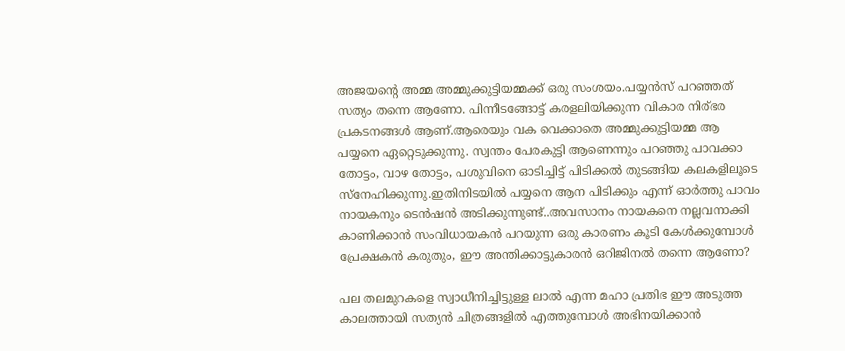അജയന്‍റെ അമ്മ അമ്മുക്കുട്ടിയമ്മക്ക് ഒരു സംശയം.പയ്യന്‍സ് പറഞ്ഞത് സത്യം തന്നെ ആണോ. പിന്നീടങ്ങോട്ട് കരളലിയിക്കുന്ന വികാര നിര്ഭര പ്രകടനങ്ങള്‍ ആണ്.ആരെയും വക വെക്കാതെ അമ്മുക്കുട്ടിയമ്മ ആ പയ്യനെ ഏറ്റെടുക്കുന്നു. സ്വന്തം പേരകുട്ടി ആണെന്നും പറഞ്ഞു പാവക്കാ തോട്ടം, വാഴ തോട്ടം, പശുവിനെ ഓടിച്ചിട്ട്‌ പിടിക്കല്‍ തുടങ്ങിയ കലകളിലൂടെ സ്നേഹിക്കുന്നു.ഇതിനിടയില്‍ പയ്യനെ ആന പിടിക്കും എന്ന് ഓര്‍ത്തു പാവം നായകനും ടെന്‍ഷന്‍ അടിക്കുന്നുണ്ട്..അവസാനം നായകനെ നല്ലവനാക്കി കാണിക്കാന്‍ സംവിധായകന്‍ പറയുന്ന ഒരു കാരണം കൂടി കേള്‍ക്കുമ്പോള്‍ പ്രേക്ഷകന്‍ കരുതും, ഈ അന്തിക്കാട്ടുകാരന്‍ ഒറിജിനല്‍ തന്നെ ആണോ?

പല തലമുറകളെ സ്വാധീനിച്ചിട്ടുള്ള ലാല്‍ എന്ന മഹാ പ്രതിഭ ഈ അടുത്ത കാലത്തായി സത്യന്‍ ചിത്രങ്ങളില്‍ എത്തുമ്പോള്‍ അഭിനയിക്കാന്‍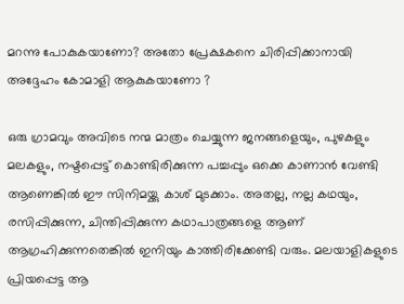മറന്നു പോകുകയാണോ? അതോ പ്രേക്ഷകനെ ചിരിപ്പിക്കാനായി അദ്ദേഹം കോമാളി ആകുകയാണോ ?

ഒരു ഗ്രാമവും അവിടെ നന്മ മാത്രം ചെയ്യുന്ന ജനങ്ങളെയും, പുഴകളും മലകളും, നഷ്ടപ്പെട്ട് കൊണ്ടിരിക്കുന്ന പച്ചപ്പും ഒക്കെ കാണാന്‍ വേണ്ടി ആണെങ്കില്‍ ഈ സിനിമയ്ക്കു കാശ് മുടക്കാം. അതല്ല, നല്ല കഥയും, രസിപ്പിക്കുന്ന, ചിന്തിപ്പിക്കുന്ന കഥാപാത്രങ്ങളെ ആണ് ആഗ്രഹിക്കുന്നതെങ്കില്‍ ഇനിയും കാത്തിരിക്കേണ്ടി വരും. മലയാളികളുടെ പ്രിയപ്പെട്ട ആ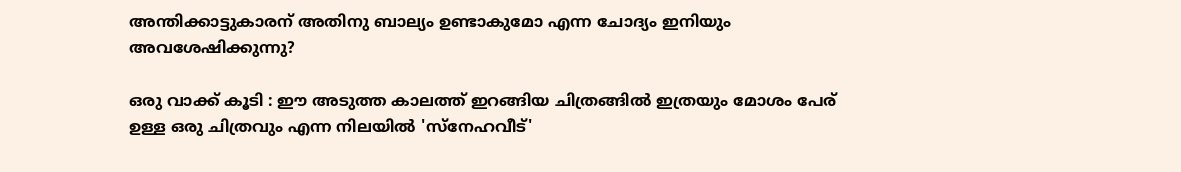അന്തിക്കാട്ടുകാരന് അതിനു ബാല്യം ഉണ്ടാകുമോ എന്ന ചോദ്യം ഇനിയും അവശേഷിക്കുന്നു?

ഒരു വാക്ക് കൂടി : ഈ അടുത്ത കാലത്ത് ഇറങ്ങിയ ചിത്രങ്ങില്‍ ഇത്രയും മോശം പേര് ഉള്ള ഒരു ചിത്രവും എന്ന നിലയില്‍ 'സ്നേഹവീട്'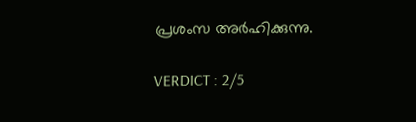പ്രശംസ അര്‍ഹിക്കുന്നു.

VERDICT : 2/5